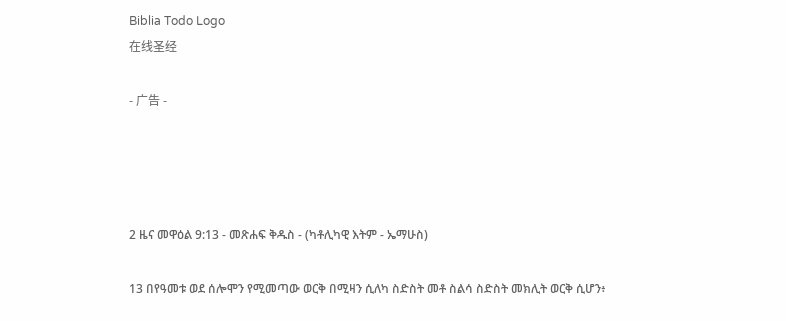Biblia Todo Logo
在线圣经

- 广告 -




2 ዜና መዋዕል 9:13 - መጽሐፍ ቅዱስ - (ካቶሊካዊ እትም - ኤማሁስ)

13 በየዓመቱ ወደ ሰሎሞን የሚመጣው ወርቅ በሚዛን ሲለካ ስድስት መቶ ስልሳ ስድስት መክሊት ወርቅ ሲሆን፥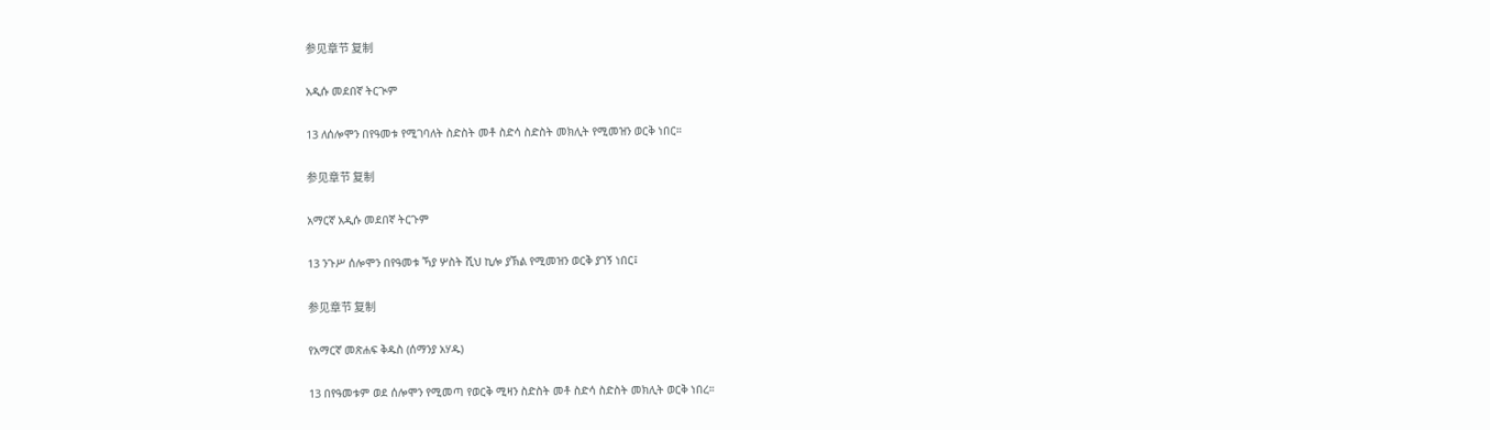参见章节 复制

አዲሱ መደበኛ ትርጒም

13 ለሰሎሞን በየዓመቱ የሚገባለት ስድስት መቶ ስድሳ ስድስት መክሊት የሚመዝን ወርቅ ነበር።

参见章节 复制

አማርኛ አዲሱ መደበኛ ትርጉም

13 ንጉሥ ሰሎሞን በየዓመቱ ኻያ ሦስት ሺህ ኪሎ ያኽል የሚመዝን ወርቅ ያገኝ ነበር፤

参见章节 复制

የአማርኛ መጽሐፍ ቅዱስ (ሰማንያ አሃዱ)

13 በየዓመቱም ወደ ሰሎሞን የሚመጣ የወርቅ ሚዛን ስድስት መቶ ስድሳ ስድስት መክሊት ወርቅ ነበረ።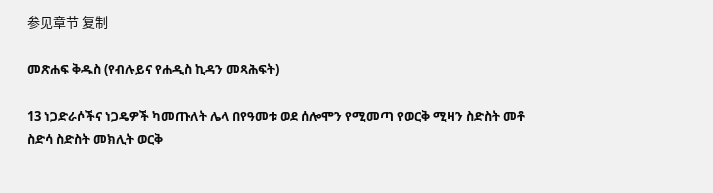参见章节 复制

መጽሐፍ ቅዱስ (የብሉይና የሐዲስ ኪዳን መጻሕፍት)

13 ነጋድራሶችና ነጋዴዎች ካመጡለት ሌላ በየዓመቱ ወደ ሰሎሞን የሚመጣ የወርቅ ሚዛን ስድስት መቶ ስድሳ ስድስት መክሊት ወርቅ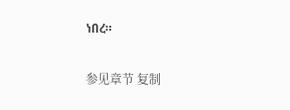ነበረ።

参见章节 复制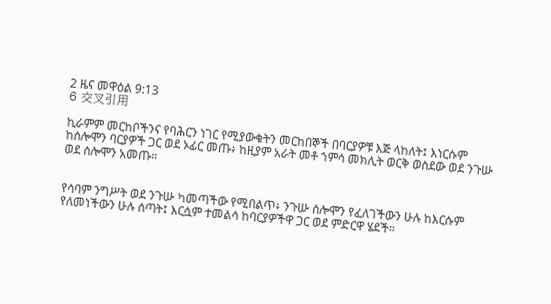2 ዜና መዋዕል 9:13
6 交叉引用

ኪራምም መርከቦችንና የባሕርን ነገር የሚያውቁትን መርከበኞች በባርያዎቹ እጅ ላከለት፤ እነርሱም ከሰሎሞን ባርያዎች ጋር ወደ ኦፊር መጡ፥ ከዚያም አራት መቶ ኀምሳ መክሊት ወርቅ ወስደው ወደ ንጉሡ ወደ ሰሎሞን አመጡ።


የሳባም ንግሥት ወደ ንጉሡ ካመጣችው የሚበልጥ፥ ንጉሡ ሰሎሞን የፈለገችውን ሁሉ ከእርሱም የለመነችውን ሁሉ ሰጣት፤ እርሷም ተመልሳ ከባርያዎችዋ ጋር ወደ ምድርዋ ሄደች።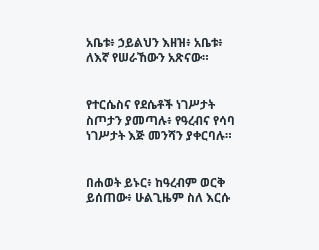አቤቱ፥ ኃይልህን እዘዝ፥ አቤቱ፥ ለእኛ የሠራኸውን አጽናው።


የተርሴስና የደሴቶች ነገሥታት ስጦታን ያመጣሉ፥ የዓረብና የሳባ ነገሥታት እጅ መንሻን ያቀርባሉ።


በሐወት ይኑር፥ ከዓረብም ወርቅ ይሰጠው፥ ሁልጊዜም ስለ እርሱ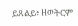ይጸልይ፥ ዘወትርም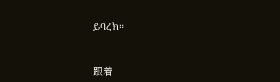ይባረክ።


跟着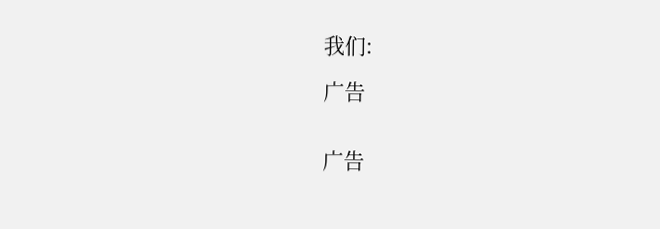我们:

广告


广告